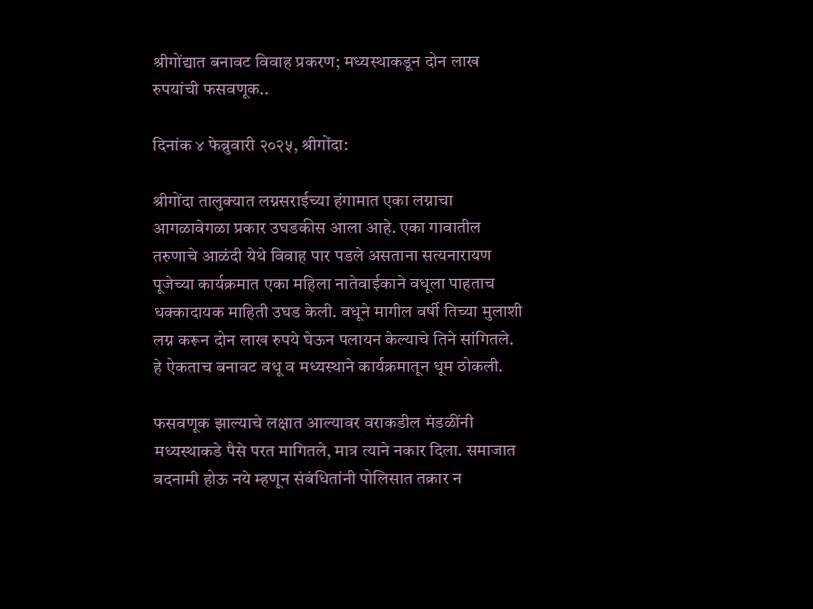श्रीगोंद्यात बनावट विवाह प्रकरण; मध्यस्थाकडून दोन लाख रुपयांची फसवणूक..

दिनांक ४ फेब्रुवारी २०२५, श्रीगोंदा:

श्रीगोंदा तालुक्यात लग्नसराईच्या हंगामात एका लग्नाचा आगळावेगळा प्रकार उघडकीस आला आहे. एका गावातील तरुणाचे आळंदी येथे विवाह पार पडले असताना सत्यनारायण पूजेच्या कार्यक्रमात एका महिला नातेवाईकाने वधूला पाहताच धक्कादायक माहिती उघड केली. वधूने मागील वर्षी तिच्या मुलाशी लग्न करून दोन लाख रुपये घेऊन पलायन केल्याचे तिने सांगितले. हे ऐकताच बनावट वधू व मध्यस्थाने कार्यक्रमातून धूम ठोकली.

फसवणूक झाल्याचे लक्षात आल्यावर वराकडील मंडळींनी मध्यस्थाकडे पैसे परत मागितले, मात्र त्याने नकार दिला. समाजात बदनामी होऊ नये म्हणून संबंधितांनी पोलिसात तक्रार न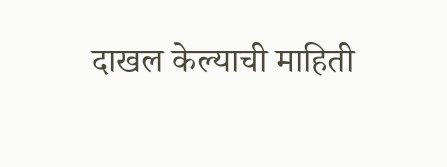दाखल केल्याची माहिती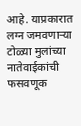आहे. याप्रकारात लग्न जमवणाऱ्या टोळ्या मुलांच्या नातेवाईकांची फसवणूक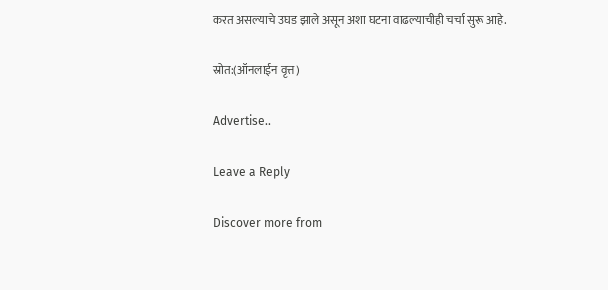करत असल्याचे उघड झाले असून अशा घटना वाढल्याचीही चर्चा सुरू आहे.

स्रोत:(ऑनलाईन वृत्त)

Advertise..

Leave a Reply

Discover more from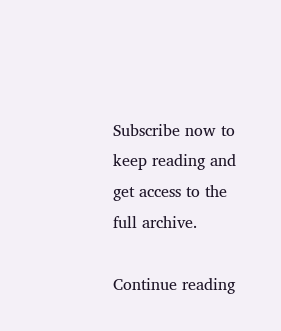Subscribe now to keep reading and get access to the full archive.

Continue reading